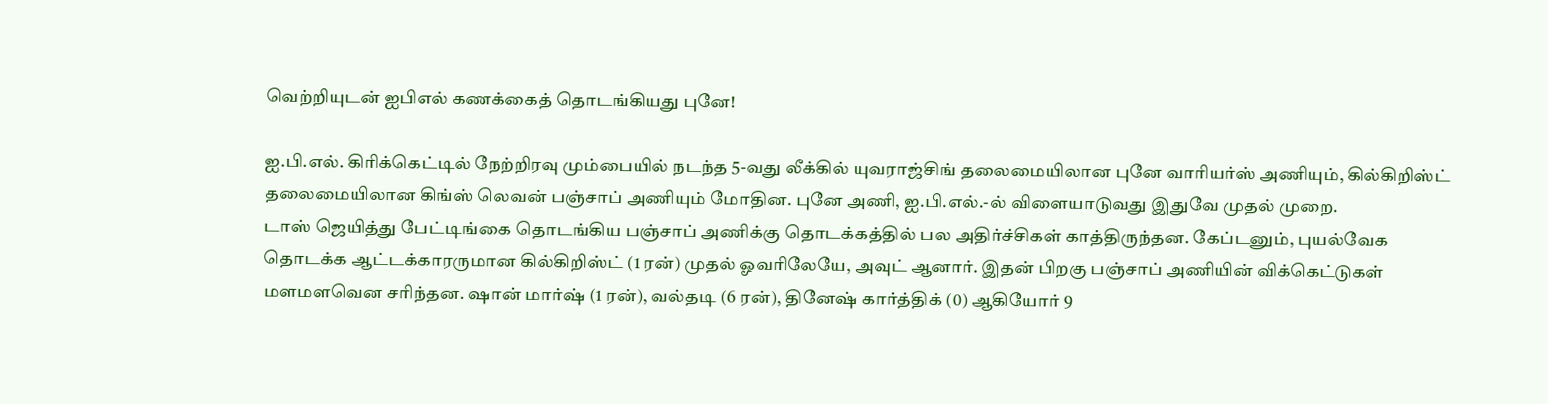வெற்றியுடன் ஐபிஎல் கணக்கைத் தொடங்கியது புனே!

ஐ.பி.எல். கிரிக்கெட்டில் நேற்றிரவு மும்பையில் நடந்த 5-வது லீக்கில் யுவராஜ்சிங் தலைமையிலான புனே வாரியர்ஸ் அணியும், கில்கிறிஸ்ட் தலைமையிலான கிங்ஸ் லெவன் பஞ்சாப் அணியும் மோதின. புனே அணி, ஐ.பி.எல்.-ல் விளையாடுவது இதுவே முதல் முறை.
டாஸ் ஜெயித்து பேட்டிங்கை தொடங்கிய பஞ்சாப் அணிக்கு தொடக்கத்தில் பல அதிர்ச்சிகள் காத்திருந்தன. கேப்டனும், புயல்வேக தொடக்க ஆட்டக்காரருமான கில்கிறிஸ்ட் (1 ரன்) முதல் ஓவரிலேயே, அவுட் ஆனார். இதன் பிறகு பஞ்சாப் அணியின் விக்கெட்டுகள் மளமளவென சரிந்தன. ஷான் மார்ஷ் (1 ரன்), வல்தடி (6 ரன்), தினேஷ் கார்த்திக் (0) ஆகியோர் 9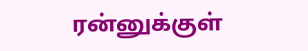ரன்னுக்குள்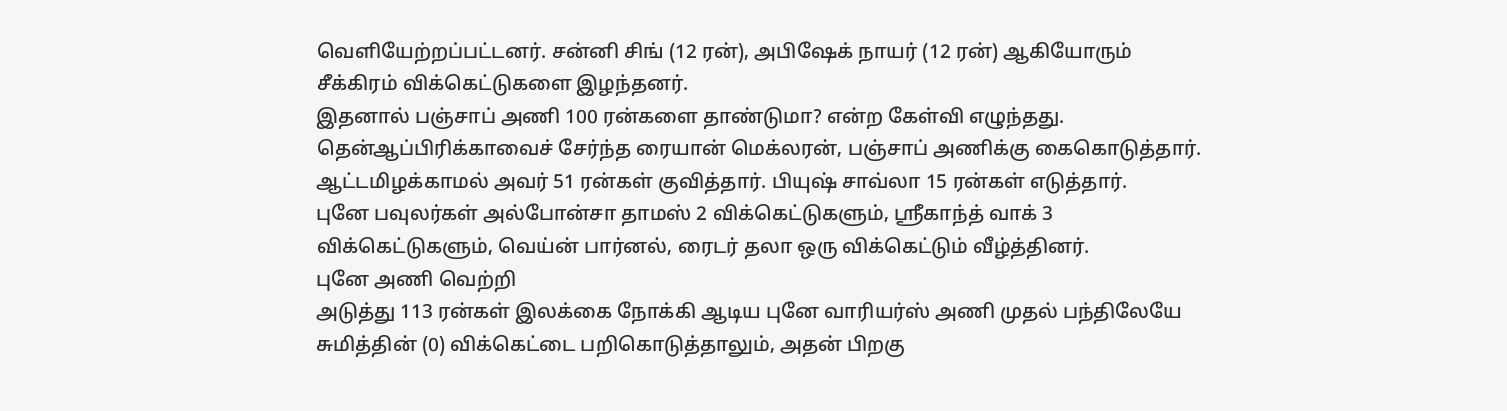வெளியேற்றப்பட்டனர். சன்னி சிங் (12 ரன்), அபிஷேக் நாயர் (12 ரன்) ஆகியோரும் சீக்கிரம் விக்கெட்டுகளை இழந்தனர்.
இதனால் பஞ்சாப் அணி 100 ரன்களை தாண்டுமா? என்ற கேள்வி எழுந்தது. தென்ஆப்பிரிக்காவைச் சேர்ந்த ரையான் மெக்லரன், பஞ்சாப் அணிக்கு கைகொடுத்தார். ஆட்டமிழக்காமல் அவர் 51 ரன்கள் குவித்தார். பியுஷ் சாவ்லா 15 ரன்கள் எடுத்தார்.
புனே பவுலர்கள் அல்போன்சா தாமஸ் 2 விக்கெட்டுகளும், ஸ்ரீகாந்த் வாக் 3 விக்கெட்டுகளும், வெய்ன் பார்னல், ரைடர் தலா ஒரு விக்கெட்டும் வீழ்த்தினர்.
புனே அணி வெற்றி
அடுத்து 113 ரன்கள் இலக்கை நோக்கி ஆடிய புனே வாரியர்ஸ் அணி முதல் பந்திலேயே சுமித்தின் (0) விக்கெட்டை பறிகொடுத்தாலும், அதன் பிறகு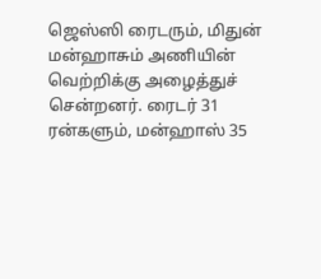ஜெஸ்ஸி ரைடரும், மிதுன் மன்ஹாசும் அணியின் வெற்றிக்கு அழைத்துச் சென்றனர். ரைடர் 31 ரன்களும், மன்ஹாஸ் 35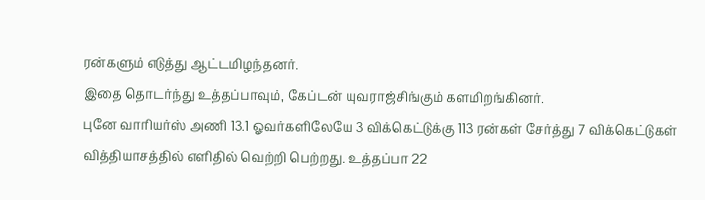ரன்களும் எடுத்து ஆட்டமிழந்தனர்.
இதை தொடர்ந்து உத்தப்பாவும், கேப்டன் யுவராஜ்சிங்கும் களமிறங்கினர்.
புனே வாரியர்ஸ் அணி 13.1 ஓவர்களிலேயே 3 விக்கெட்டுக்கு 113 ரன்கள் சேர்த்து 7 விக்கெட்டுகள் வித்தியாசத்தில் எளிதில் வெற்றி பெற்றது. உத்தப்பா 22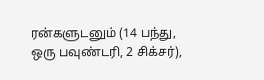ரன்களுடனும் (14 பந்து, ஒரு பவுண்டரி, 2 சிக்சர்),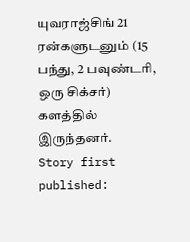யுவராஜ்சிங் 21 ரன்களுடனும் (15 பந்து, 2 பவுண்டரி, ஒரு சிக்சர்) களத்தில் இருந்தனர்.
Story first published: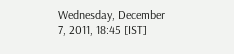Wednesday, December 7, 2011, 18:45 [IST]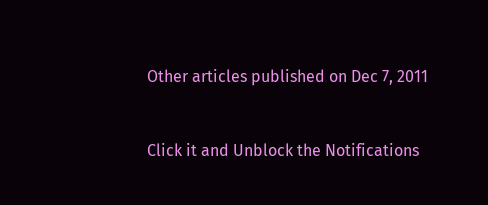Other articles published on Dec 7, 2011


Click it and Unblock the Notifications